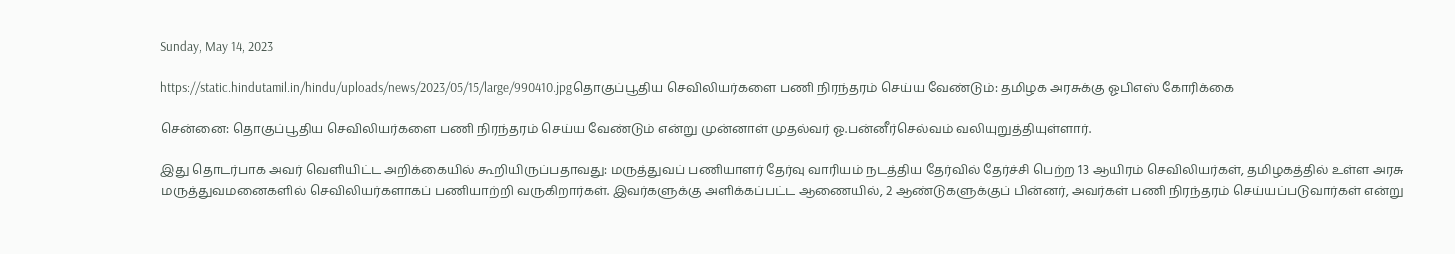Sunday, May 14, 2023

https://static.hindutamil.in/hindu/uploads/news/2023/05/15/large/990410.jpgதொகுப்பூதிய செவிலியர்களை பணி நிரந்தரம் செய்ய வேண்டும்: தமிழக அரசுக்கு ஓபிஎஸ் கோரிக்கை

சென்னை: தொகுப்பூதிய செவிலியர்களை பணி நிரந்தரம் செய்ய வேண்டும் என்று முன்னாள் முதல்வர் ஓ.பன்னீர்செல்வம் வலியுறுத்தியுள்ளார்.

இது தொடர்பாக அவர் வெளியிட்ட அறிக்கையில் கூறியிருப்பதாவது: மருத்துவப் பணியாளர் தேர்வு வாரியம் நடத்திய தேர்வில் தேர்ச்சி பெற்ற 13 ஆயிரம் செவிலியர்கள், தமிழகத்தில் உள்ள அரசு மருத்துவமனைகளில் செவிலியர்களாகப் பணியாற்றி வருகிறார்கள். இவர்களுக்கு அளிக்கப்பட்ட ஆணையில், 2 ஆண்டுகளுக்குப் பின்னர், அவர்கள் பணி நிரந்தரம் செய்யப்படுவார்கள் என்று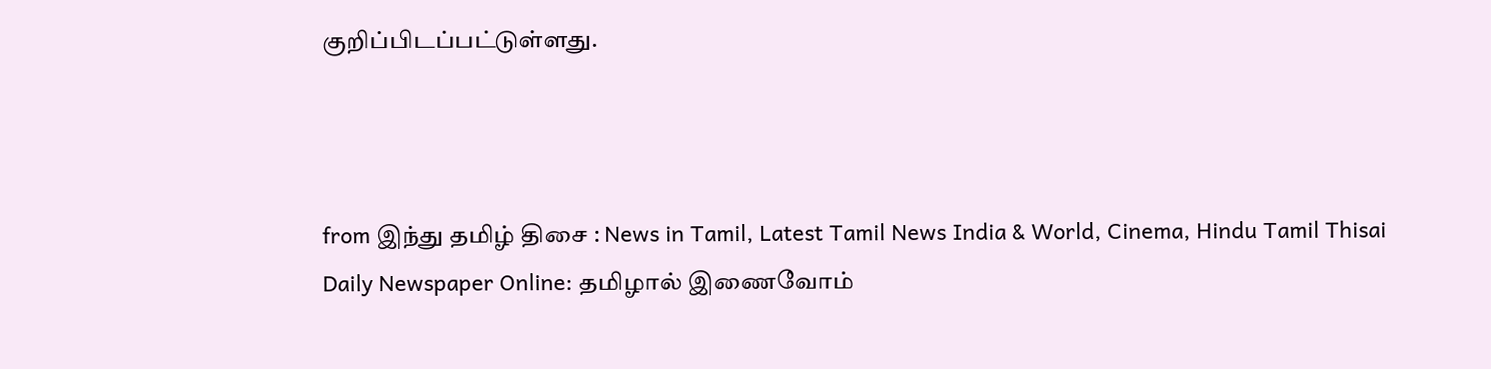குறிப்பிடப்பட்டுள்ளது.



from இந்து தமிழ் திசை : News in Tamil, Latest Tamil News India & World, Cinema, Hindu Tamil Thisai Daily Newspaper Online: தமிழால் இணைவோம்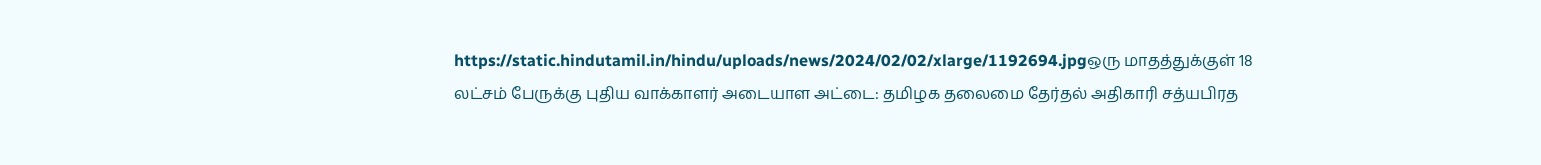https://static.hindutamil.in/hindu/uploads/news/2024/02/02/xlarge/1192694.jpgஒரு மாதத்துக்குள் 18 லட்சம் பேருக்கு புதிய வாக்காளர் அடையாள அட்டை: தமிழக தலைமை தேர்தல் அதிகாரி சத்யபிரத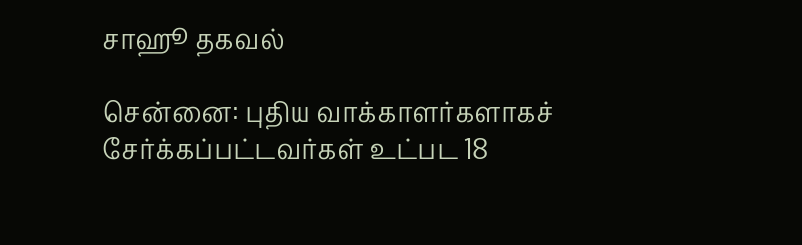சாஹூ தகவல்

சென்னை: புதிய வாக்காளர்களாகச் சேர்க்கப்பட்டவர்கள் உட்பட 18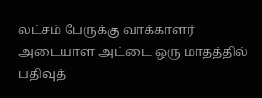லட்சம் பேருக்கு வாக்காளர் அடையாள அட்டை ஒரு மாதத்தில் பதிவுத்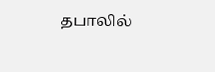தபாலில்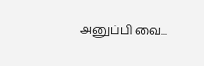அனுப்பி வை...